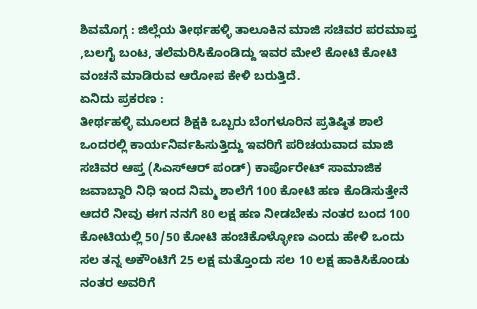ಶಿವಮೊಗ್ಗ : ಜಿಲ್ಲೆಯ ತೀರ್ಥಹಳ್ಳಿ ತಾಲೂಕಿನ ಮಾಜಿ ಸಚಿವರ ಪರಮಾಪ್ತ ,ಬಲಗೈ ಬಂಟ, ತಲೆಮರಿಸಿಕೊಂಡಿದ್ದು ಇವರ ಮೇಲೆ ಕೋಟಿ ಕೋಟಿ ವಂಚನೆ ಮಾಡಿರುವ ಆರೋಪ ಕೇಳಿ ಬರುತ್ತಿದೆ.
ಏನಿದು ಪ್ರಕರಣ :
ತೀರ್ಥಹಳ್ಳಿ ಮೂಲದ ಶಿಕ್ಷಕಿ ಒಬ್ಬರು ಬೆಂಗಳೂರಿನ ಪ್ರತಿಷ್ಠಿತ ಶಾಲೆ ಒಂದರಲ್ಲಿ ಕಾರ್ಯನಿರ್ವಹಿಸುತ್ತಿದ್ದು ಇವರಿಗೆ ಪರಿಚಯವಾದ ಮಾಜಿ ಸಚಿವರ ಆಪ್ತ (ಸಿಎಸ್ಆರ್ ಪಂಡ್) ಕಾರ್ಪೊರೇಟ್ ಸಾಮಾಜಿಕ ಜವಾಬ್ದಾರಿ ನಿಧಿ ಇಂದ ನಿಮ್ಮ ಶಾಲೆಗೆ 100 ಕೋಟಿ ಹಣ ಕೊಡಿಸುತ್ತೇನೆ ಆದರೆ ನೀವು ಈಗ ನನಗೆ 80 ಲಕ್ಷ ಹಣ ನೀಡಬೇಕು ನಂತರ ಬಂದ 100 ಕೋಟಿಯಲ್ಲಿ 50/50 ಕೋಟಿ ಹಂಚಿಕೊಳ್ಳೋಣ ಎಂದು ಹೇಳಿ ಒಂದು ಸಲ ತನ್ನ ಅಕೌಂಟಿಗೆ 25 ಲಕ್ಷ ಮತ್ತೊಂದು ಸಲ 10 ಲಕ್ಷ ಹಾಕಿಸಿಕೊಂಡು ನಂತರ ಅವರಿಗೆ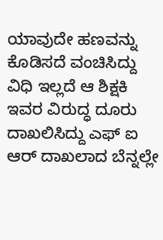ಯಾವುದೇ ಹಣವನ್ನು ಕೊಡಿಸದೆ ವಂಚಿಸಿದ್ದು ವಿಧಿ ಇಲ್ಲದೆ ಆ ಶಿಕ್ಷಕಿ ಇವರ ವಿರುದ್ಧ ದೂರು ದಾಖಲಿಸಿದ್ದು ಎಫ್ ಐ ಆರ್ ದಾಖಲಾದ ಬೆನ್ನಲ್ಲೇ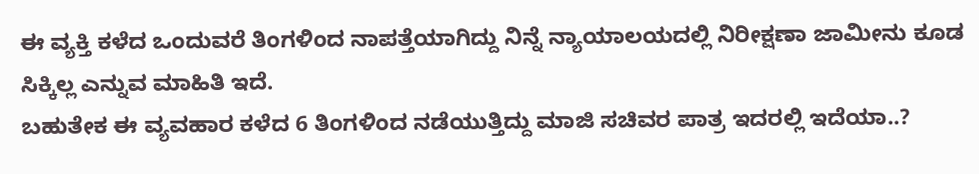ಈ ವ್ಯಕ್ತಿ ಕಳೆದ ಒಂದುವರೆ ತಿಂಗಳಿಂದ ನಾಪತ್ತೆಯಾಗಿದ್ದು ನಿನ್ನೆ ನ್ಯಾಯಾಲಯದಲ್ಲಿ ನಿರೀಕ್ಷಣಾ ಜಾಮೀನು ಕೂಡ ಸಿಕ್ಕಿಲ್ಲ ಎನ್ನುವ ಮಾಹಿತಿ ಇದೆ.
ಬಹುತೇಕ ಈ ವ್ಯವಹಾರ ಕಳೆದ 6 ತಿಂಗಳಿಂದ ನಡೆಯುತ್ತಿದ್ದು ಮಾಜಿ ಸಚಿವರ ಪಾತ್ರ ಇದರಲ್ಲಿ ಇದೆಯಾ..?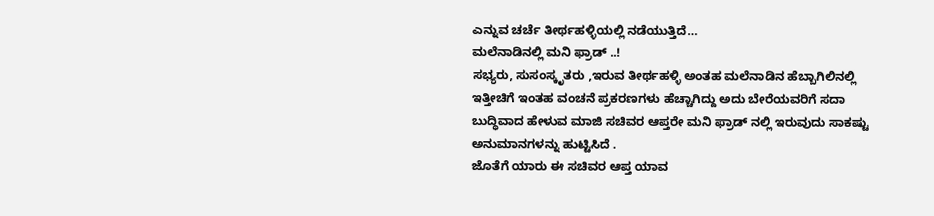ಎನ್ನುವ ಚರ್ಚೆ ತೀರ್ಥಹಳ್ಳಿಯಲ್ಲಿ ನಡೆಯುತ್ತಿದೆ…
ಮಲೆನಾಡಿನಲ್ಲಿ ಮನಿ ಫ್ರಾಡ್ ..!
ಸಭ್ಯರು, ಸುಸಂಸ್ಕೃತರು ,ಇರುವ ತೀರ್ಥಹಳ್ಳಿ ಅಂತಹ ಮಲೆನಾಡಿನ ಹೆಬ್ಬಾಗಿಲಿನಲ್ಲಿ ಇತ್ತೀಚಿಗೆ ಇಂತಹ ವಂಚನೆ ಪ್ರಕರಣಗಳು ಹೆಚ್ಚಾಗಿದ್ದು ಅದು ಬೇರೆಯವರಿಗೆ ಸದಾ ಬುದ್ಧಿವಾದ ಹೇಳುವ ಮಾಜಿ ಸಚಿವರ ಆಪ್ತರೇ ಮನಿ ಫ್ರಾಡ್ ನಲ್ಲಿ ಇರುವುದು ಸಾಕಷ್ಟು ಅನುಮಾನಗಳನ್ನು ಹುಟ್ಟಿಸಿದೆ .
ಜೊತೆಗೆ ಯಾರು ಈ ಸಚಿವರ ಆಪ್ತ ಯಾವ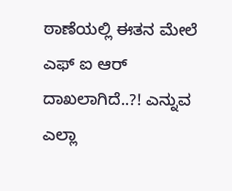ಠಾಣೆಯಲ್ಲಿ ಈತನ ಮೇಲೆ ಎಫ್ ಐ ಆರ್ ದಾಖಲಾಗಿದೆ..?! ಎನ್ನುವ ಎಲ್ಲಾ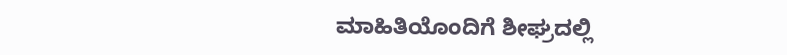ಮಾಹಿತಿಯೊಂದಿಗೆ ಶೀಘ್ರದಲ್ಲಿ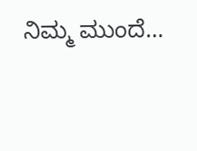ನಿಮ್ಮ ಮುಂದೆ…